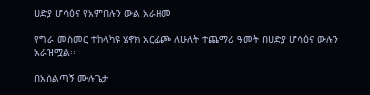ሀድያ ሆሳዕና የአምበሉን ውል አራዘመ

የግራ መስመር ተከላካዩ ሄኖክ አርፊጮ ለሁለት ተጨማሪ ዓመት በሀድያ ሆሳዕና ውሉን አራዝሟል፡፡

በአሰልጣኝ ሙሉጌታ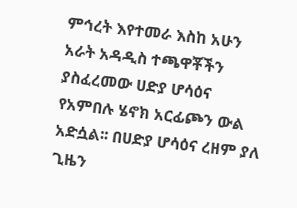ምኅረት እየተመራ እስከ አሁን አራት አዳዲስ ተጫዋቾችን ያስፈረመው ሀድያ ሆሳዕና የአምበሉ ሄኖክ አርፊጮን ውል አድሷል፡፡ በሀድያ ሆሳዕና ረዘም ያለ ጊዜን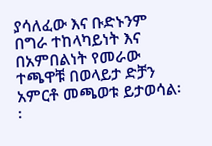ያሳለፈው እና ቡድኑንም በግራ ተከላካይነት እና በአምበልነት የመራው ተጫዋቹ በወላይታ ድቻን አምርቶ መጫወቱ ይታወሳል፡፡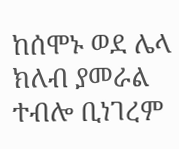ከሰሞኑ ወደ ሌላ ክለብ ያመራል ተብሎ ቢነገረም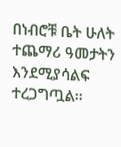በነብሮቹ ቤት ሁለት ተጨማሪ ዓመታትን እንደሚያሳልፍ ተረጋግጧል፡፡